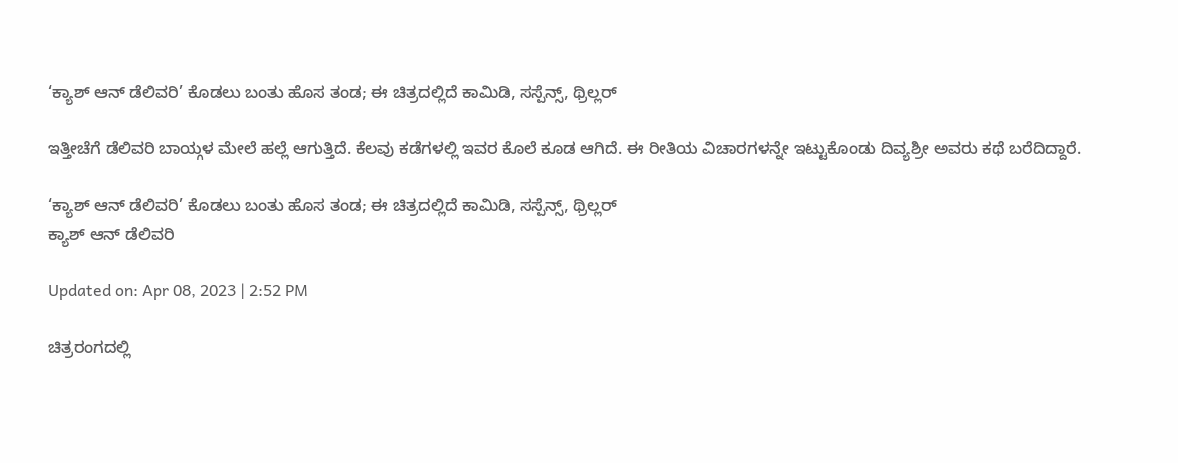‘ಕ್ಯಾಶ್ ಆನ್ ಡೆಲಿವರಿ’ ಕೊಡಲು ಬಂತು ಹೊಸ ತಂಡ; ಈ ಚಿತ್ರದಲ್ಲಿದೆ ಕಾಮಿಡಿ, ಸಸ್ಪೆನ್ಸ್, ಥ್ರಿಲ್ಲರ್

ಇತ್ತೀಚೆಗೆ ಡೆಲಿವರಿ ಬಾಯ್ಗಳ ಮೇಲೆ ಹಲ್ಲೆ ಆಗುತ್ತಿದೆ. ಕೆಲವು ಕಡೆಗಳಲ್ಲಿ ಇವರ ಕೊಲೆ ಕೂಡ ಆಗಿದೆ. ಈ ರೀತಿಯ ವಿಚಾರಗಳನ್ನೇ ಇಟ್ಟುಕೊಂಡು ದಿವ್ಯಶ್ರೀ ಅವರು ಕಥೆ ಬರೆದಿದ್ದಾರೆ.

‘ಕ್ಯಾಶ್ ಆನ್ ಡೆಲಿವರಿ’ ಕೊಡಲು ಬಂತು ಹೊಸ ತಂಡ; ಈ ಚಿತ್ರದಲ್ಲಿದೆ ಕಾಮಿಡಿ, ಸಸ್ಪೆನ್ಸ್, ಥ್ರಿಲ್ಲರ್
ಕ್ಯಾಶ್ ಆನ್ ಡೆಲಿವರಿ

Updated on: Apr 08, 2023 | 2:52 PM

ಚಿತ್ರರಂಗದಲ್ಲಿ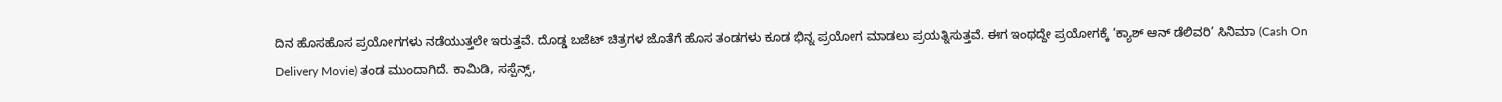ದಿನ ಹೊಸಹೊಸ ಪ್ರಯೋಗಗಳು ನಡೆಯುತ್ತಲೇ ಇರುತ್ತವೆ. ದೊಡ್ಡ ಬಜೆಟ್ ಚಿತ್ರಗಳ ಜೊತೆಗೆ ಹೊಸ ತಂಡಗಳು ಕೂಡ ಭಿನ್ನ ಪ್ರಯೋಗ ಮಾಡಲು ಪ್ರಯತ್ನಿಸುತ್ತವೆ. ಈಗ ಇಂಥದ್ದೇ ಪ್ರಯೋಗಕ್ಕೆ ‘ಕ್ಯಾಶ್ ಆನ್ ಡೆಲಿವರಿ’ ಸಿನಿಮಾ (Cash On Delivery Movie) ತಂಡ ಮುಂದಾಗಿದೆ. ಕಾಮಿಡಿ, ಸಸ್ಪೆನ್ಸ್,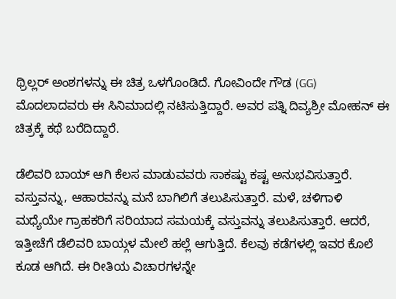ಥ್ರಿಲ್ಲರ್ ಅಂಶಗಳನ್ನು ಈ ಚಿತ್ರ ಒಳಗೊಂಡಿದೆ. ಗೋವಿಂದೇ ಗೌಡ (GG) ಮೊದಲಾದವರು ಈ ಸಿನಿಮಾದಲ್ಲಿ ನಟಿಸುತ್ತಿದ್ದಾರೆ. ಅವರ ಪತ್ನಿ ದಿವ್ಯಶ್ರೀ ಮೋಹನ್ ಈ ಚಿತ್ರಕ್ಕೆ ಕಥೆ ಬರೆದಿದ್ದಾರೆ.

ಡೆಲಿವರಿ ಬಾಯ್ ಆಗಿ ಕೆಲಸ ಮಾಡುವವರು ಸಾಕಷ್ಟು ಕಷ್ಟ ಅನುಭವಿಸುತ್ತಾರೆ. ವಸ್ತುವನ್ನು, ಆಹಾರವನ್ನು ಮನೆ ಬಾಗಿಲಿಗೆ ತಲುಪಿಸುತ್ತಾರೆ. ಮಳೆ, ಚಳಿಗಾಳಿ ಮಧ್ಯೆಯೇ ಗ್ರಾಹಕರಿಗೆ ಸರಿಯಾದ ಸಮಯಕ್ಕೆ ವಸ್ತುವನ್ನು ತಲುಪಿಸುತ್ತಾರೆ. ಆದರೆ, ಇತ್ತೀಚೆಗೆ ಡೆಲಿವರಿ ಬಾಯ್ಗಳ ಮೇಲೆ ಹಲ್ಲೆ ಆಗುತ್ತಿದೆ. ಕೆಲವು ಕಡೆಗಳಲ್ಲಿ ಇವರ ಕೊಲೆ ಕೂಡ ಆಗಿದೆ. ಈ ರೀತಿಯ ವಿಚಾರಗಳನ್ನೇ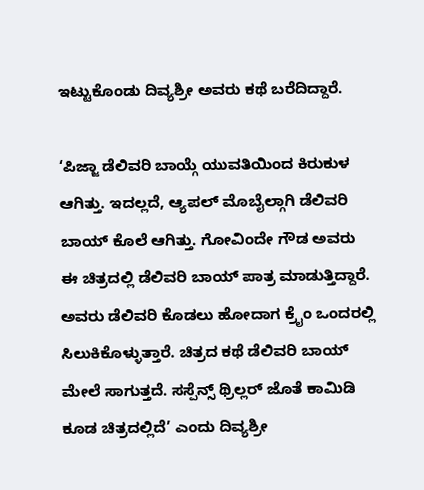ಇಟ್ಟುಕೊಂಡು ದಿವ್ಯಶ್ರೀ ಅವರು ಕಥೆ ಬರೆದಿದ್ದಾರೆ.

‘ಪಿಜ್ಜಾ ಡೆಲಿವರಿ ಬಾಯ್ಗೆ ಯುವತಿಯಿಂದ ಕಿರುಕುಳ ಆಗಿತ್ತು. ಇದಲ್ಲದೆ, ಆ್ಯಪಲ್ ಮೊಬೈಲ್ಗಾಗಿ ಡೆಲಿವರಿ ಬಾಯ್ ಕೊಲೆ ಆಗಿತ್ತು. ಗೋವಿಂದೇ ಗೌಡ ಅವರು ಈ ಚಿತ್ರದಲ್ಲಿ ಡೆಲಿವರಿ ಬಾಯ್ ಪಾತ್ರ ಮಾಡುತ್ತಿದ್ದಾರೆ. ಅವರು ಡೆಲಿವರಿ ಕೊಡಲು ಹೋದಾಗ ಕ್ರೈಂ ಒಂದರಲ್ಲಿ ಸಿಲುಕಿಕೊಳ್ಳುತ್ತಾರೆ. ಚಿತ್ರದ ಕಥೆ ಡೆಲಿವರಿ ಬಾಯ್ ಮೇಲೆ ಸಾಗುತ್ತದೆ. ಸಸ್ಪೆನ್ಸ್ ಥ್ರಿಲ್ಲರ್ ಜೊತೆ ಕಾಮಿಡಿ ಕೂಡ ಚಿತ್ರದಲ್ಲಿದೆ’ ಎಂದು ದಿವ್ಯಶ್ರೀ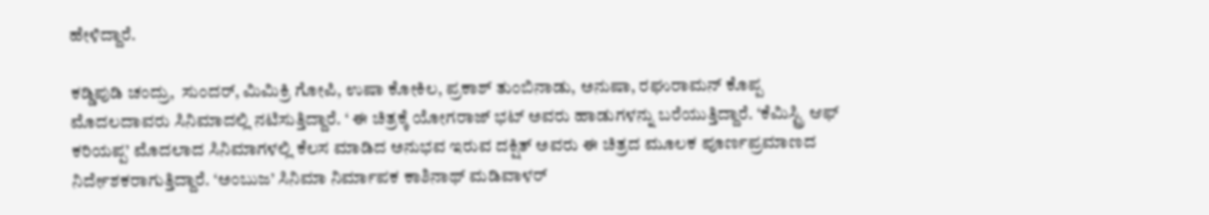ಹೇಳಿದ್ದಾರೆ.

ಕಡ್ಡಿಪುಡಿ ಚಂದ್ರು,  ಸುಂದರ್, ಮಿಮಿಕ್ರಿ ಗೋಪಿ, ಉಷಾ ಕೋಕಿಲ, ಪ್ರಕಾಶ್ ತುಂಬಿನಾಡು, ಅನುಷಾ, ರಘುರಾಮನ್ ಕೊಪ್ಪ ಮೊದಲದಾವರು ಸಿನಿಮಾದಲ್ಲಿ ನಟಿಸುತ್ತಿದ್ದಾರೆ. ‘ ಈ ಚಿತ್ರಕ್ಕೆ ಯೋಗರಾಜ್ ಭಟ್ ಅವರು ಹಾಡುಗಳನ್ನು ಬರೆಯುತ್ತಿದ್ದಾರೆ. ‘ಕೆಮಿಸ್ಟ್ರಿ ಆಫ್ ಕರಿಯಪ್ಪ’ ಮೊದಲಾದ ಸಿನಿಮಾಗಳಲ್ಲಿ ಕೆಲಸ ಮಾಡಿದ ಅನುಭವ ಇರುವ ದಕ್ಷಿತ್ ಅವರು ಈ ಚಿತ್ರದ ಮೂಲಕ ಪೂರ್ಣಪ್ರಮಾಣದ ನಿರ್ದೇಶಕರಾಗುತ್ತಿದ್ದಾರೆ. ‘ಅಂಬುಜ’ ಸಿನಿಮಾ ನಿರ್ಮಾಪಕ ಕಾಶಿನಾಥ್ ಮಡಿವಾಳರ್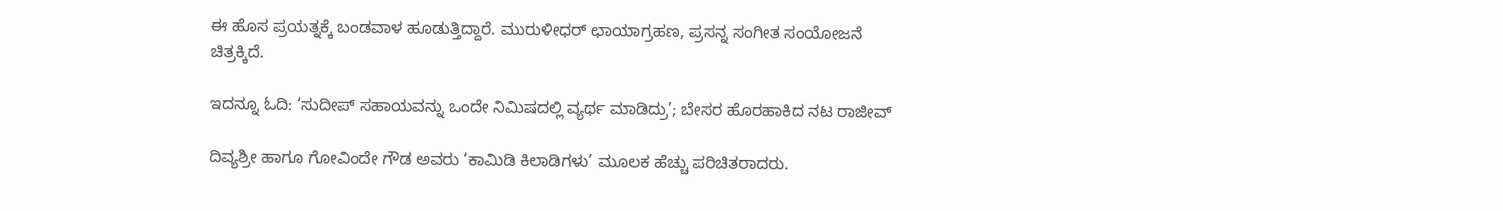ಈ ಹೊಸ ಪ್ರಯತ್ನಕ್ಕೆ ಬಂಡವಾಳ ಹೂಡುತ್ತಿದ್ದಾರೆ. ಮುರುಳೀಧರ್ ಛಾಯಾಗ್ರಹಣ, ಪ್ರಸನ್ನ ಸಂಗೀತ ಸಂಯೋಜನೆ ಚಿತ್ರಕ್ಕಿದೆ.

ಇದನ್ನೂ ಓದಿ: ‘ಸುದೀಪ್ ಸಹಾಯವನ್ನು ಒಂದೇ ನಿಮಿಷದಲ್ಲಿ ವ್ಯರ್ಥ ಮಾಡಿದ್ರು’; ಬೇಸರ ಹೊರಹಾಕಿದ ನಟ ರಾಜೀವ್

ದಿವ್ಯಶ್ರೀ ಹಾಗೂ ಗೋವಿಂದೇ ಗೌಡ ಅವರು ‘ಕಾಮಿಡಿ ಕಿಲಾಡಿಗಳು’ ಮೂಲಕ ಹೆಚ್ಚು ಪರಿಚಿತರಾದರು.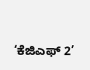‘ಕೆಜಿಎಫ್ 2’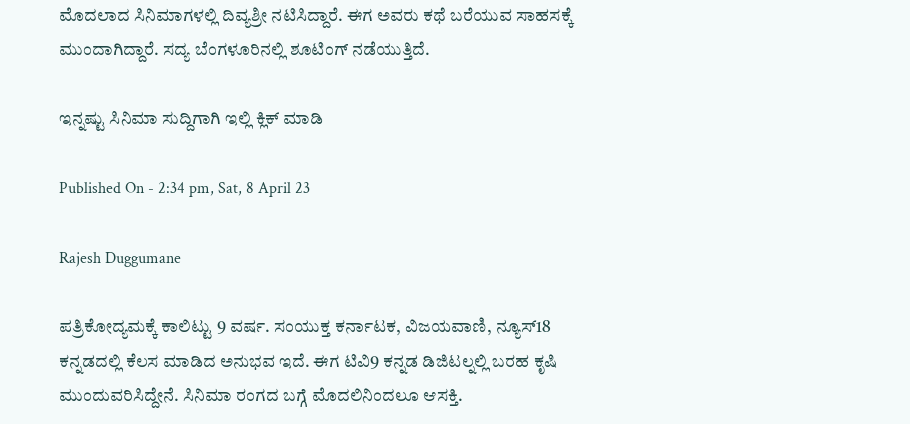ಮೊದಲಾದ ಸಿನಿಮಾಗಳಲ್ಲಿ ದಿವ್ಯಶ್ರೀ ನಟಿಸಿದ್ದಾರೆ. ಈಗ ಅವರು ಕಥೆ ಬರೆಯುವ ಸಾಹಸಕ್ಕೆ ಮುಂದಾಗಿದ್ದಾರೆ. ಸದ್ಯ ಬೆಂಗಳೂರಿನಲ್ಲಿ ಶೂಟಿಂಗ್ ನಡೆಯುತ್ತಿದೆ.

ಇನ್ನಷ್ಟು ಸಿನಿಮಾ ಸುದ್ದಿಗಾಗಿ ಇಲ್ಲಿ ಕ್ಲಿಕ್ ಮಾಡಿ

Published On - 2:34 pm, Sat, 8 April 23

Rajesh Duggumane

ಪತ್ರಿಕೋದ್ಯಮಕ್ಕೆ ಕಾಲಿಟ್ಟು 9 ವರ್ಷ. ಸಂಯುಕ್ತ ಕರ್ನಾಟಕ, ವಿಜಯವಾಣಿ, ನ್ಯೂಸ್18 ಕನ್ನಡದಲ್ಲಿ ಕೆಲಸ ಮಾಡಿದ ಅನುಭವ ಇದೆ. ಈಗ ಟಿವಿ9 ಕನ್ನಡ ಡಿಜಿಟಲ್ನಲ್ಲಿ ಬರಹ ಕೃಷಿ ಮುಂದುವರಿಸಿದ್ದೇನೆ. ಸಿನಿಮಾ ರಂಗದ ಬಗ್ಗೆ ಮೊದಲಿನಿಂದಲೂ ಆಸಕ್ತಿ.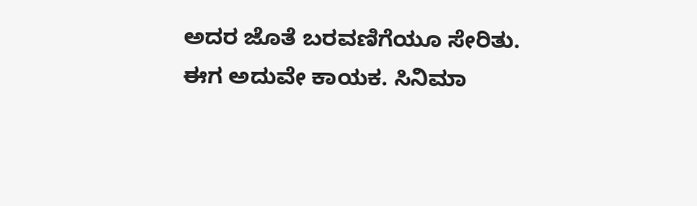ಅದರ ಜೊತೆ ಬರವಣಿಗೆಯೂ ಸೇರಿತು. ಈಗ ಅದುವೇ ಕಾಯಕ. ಸಿನಿಮಾ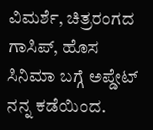ವಿಮರ್ಶೆ, ಚಿತ್ರರಂಗದ ಗಾಸಿಪ್, ಹೊಸ ಸಿನಿಮಾ ಬಗ್ಗೆ ಅಪ್ಡೇಟ್ ನನ್ನ ಕಡೆಯಿಂದ.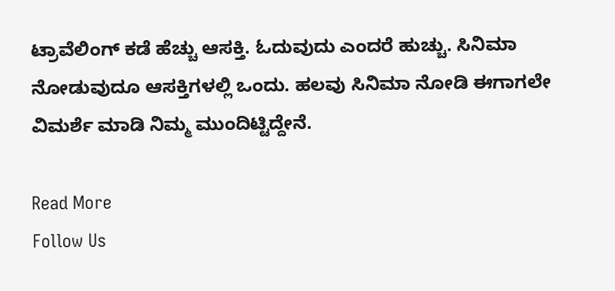ಟ್ರಾವೆಲಿಂಗ್ ಕಡೆ ಹೆಚ್ಚು ಆಸಕ್ತಿ. ಓದುವುದು ಎಂದರೆ ಹುಚ್ಚು. ಸಿನಿಮಾ ನೋಡುವುದೂ ಆಸಕ್ತಿಗಳಲ್ಲಿ ಒಂದು. ಹಲವು ಸಿನಿಮಾ ನೋಡಿ ಈಗಾಗಲೇ ವಿಮರ್ಶೆ ಮಾಡಿ ನಿಮ್ಮ ಮುಂದಿಟ್ಟಿದ್ದೇನೆ.

Read More
Follow Us